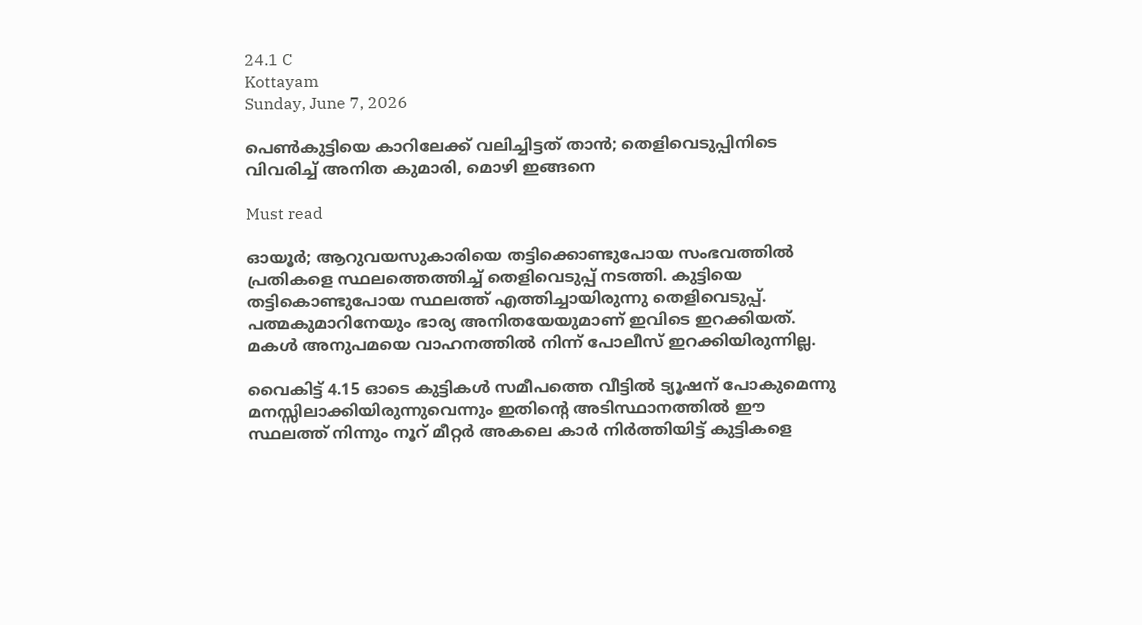24.1 C
Kottayam
Sunday, June 7, 2026

പെൺകുട്ടിയെ കാറിലേക്ക് വലിച്ചിട്ടത് താൻ; തെളിവെടുപ്പിനിടെ വിവരിച്ച് അനിത കുമാരി, മൊഴി ഇങ്ങനെ

Must read

ഓയൂർ; ആറുവയസുകാരിയെ തട്ടിക്കൊണ്ടുപോയ സംഭവത്തിൽ പ്രതികളെ സ്ഥലത്തെത്തിച്ച് തെളിവെടുപ്പ് നടത്തി. കുട്ടിയെ തട്ടികൊണ്ടുപോയ സ്ഥലത്ത് എത്തിച്ചായിരുന്നു തെളിവെടുപ്പ്. പത്മകുമാറിനേയും ഭാര്യ അനിതയേയുമാണ് ഇവിടെ ഇറക്കിയത്. മകൾ അനുപമയെ വാഹനത്തിൽ നിന്ന് പോലീസ് ഇറക്കിയിരുന്നില്ല.

വൈകിട്ട് 4.15 ഓടെ കുട്ടികൾ സമീപത്തെ വീട്ടിൽ ട്യൂഷന് പോകുമെന്നു മനസ്സിലാക്കിയിരുന്നുവെന്നും ഇതിന്റെ അടിസ്ഥാനത്തിൽ ഈ സ്ഥലത്ത് നിന്നും നൂറ് മീറ്റർ അകലെ കാർ നിർത്തിയിട്ട് കുട്ടികളെ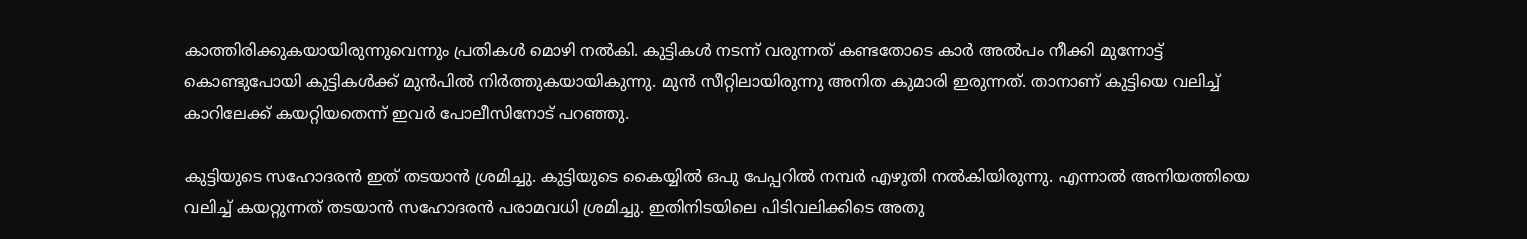കാത്തിരിക്കുകയായിരുന്നുവെന്നും പ്രതികൾ മൊഴി നൽകി. കുട്ടികൾ നടന്ന് വരുന്നത് കണ്ടതോടെ കാർ അൽപം നീക്കി മുന്നോട്ട് കൊണ്ടുപോയി കുട്ടികൾക്ക് മുൻപിൽ നിർത്തുകയായികുന്നു. മുൻ സീറ്റിലായിരുന്നു അനിത കുമാരി ഇരുന്നത്. താനാണ് കുട്ടിയെ വലിച്ച് കാറിലേക്ക് കയറ്റിയതെന്ന് ഇവർ പോലീസിനോട് പറഞ്ഞു.

കുട്ടിയുടെ സഹോദരൻ ഇത് തടയാൻ ശ്രമിച്ചു. കുട്ടിയുടെ കൈയ്യിൽ ഒപു പേപ്പറിൽ നമ്പർ എഴുതി നൽകിയിരുന്നു. എന്നാൽ അനിയത്തിയെ വലിച്ച് കയറ്റുന്നത് തടയാൻ സഹോദരൻ പരാമവധി ശ്രമിച്ചു. ഇതിനിടയിലെ പിടിവലിക്കിടെ അതു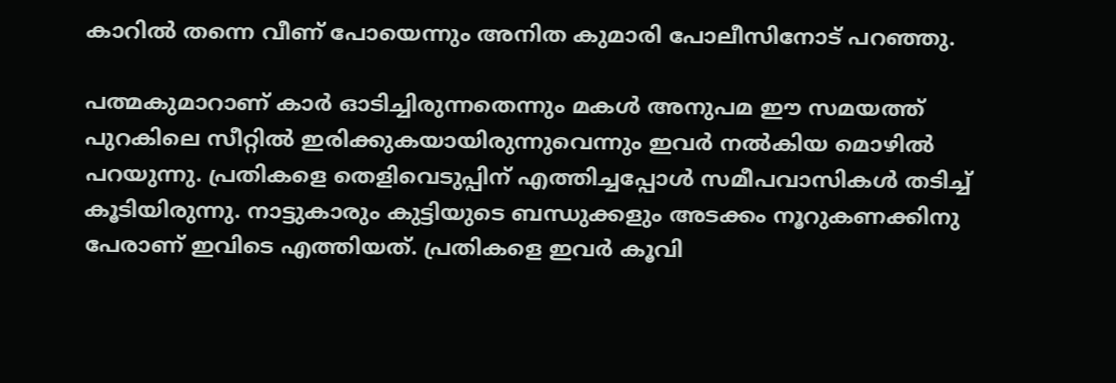കാറിൽ തന്നെ വീണ് പോയെന്നും അനിത കുമാരി പോലീസിനോട് പറഞ്ഞു.

പത്മകുമാറാണ് കാർ ഓടിച്ചിരുന്നതെന്നും മകൾ അനുപമ ഈ സമയത്ത് പുറകിലെ സീറ്റിൽ ഇരിക്കുകയായിരുന്നുവെന്നും ഇവർ നൽകിയ മൊഴിൽ പറയുന്നു. പ്രതികളെ തെളിവെടുപ്പിന് എത്തിച്ചപ്പോൾ സമീപവാസികൾ തടിച്ച് കൂടിയിരുന്നു. നാട്ടുകാരും കുട്ടിയുടെ ബന്ധുക്കളും അടക്കം നൂറുകണക്കിനു പേരാണ് ഇവിടെ എത്തിയത്. പ്രതികളെ ഇവർ കൂവി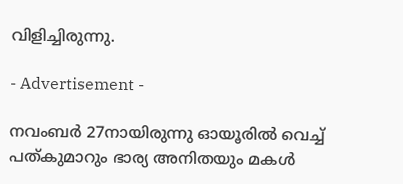വിളിച്ചിരുന്നു.

- Advertisement -

നവംബർ 27നായിരുന്നു ഓയൂരിൽ വെച്ച് പത്കുമാറും ഭാര്യ അനിതയും മകൾ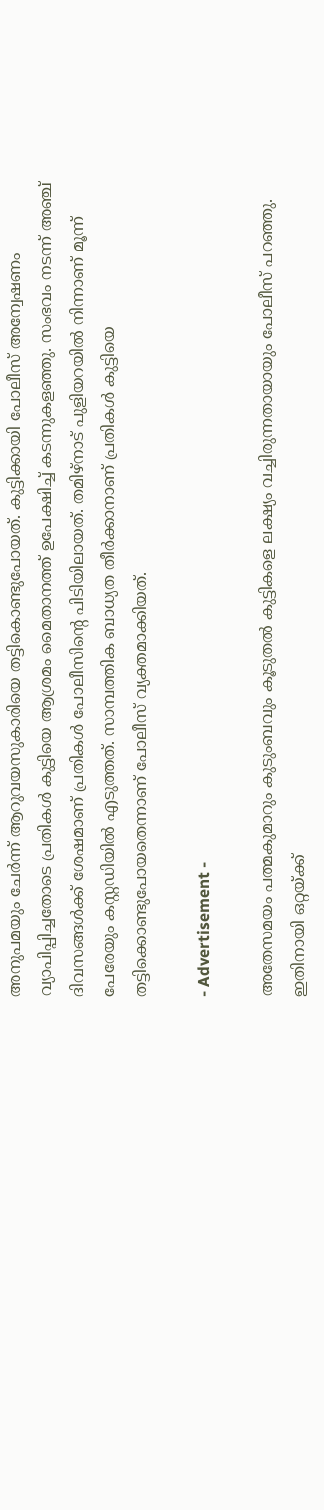അനുപമയും ചേർന്ന് ആറുവയസുകാരിയെ തട്ടികൊണ്ടുപോയത്. കുട്ടിക്കായി പോലീസ് അന്വേഷണം വ്യാപിപ്പിച്ചതോടെ പ്രതികൾ കുട്ടിയെ ആശ്രമം മൈതാനത്ത് ഉപേക്ഷിച്ച് കടന്നുകളഞ്ഞു. സംഭവം നടന്ന് അഞ്ച് ദിവസങ്ങൾക്ക് ശേഷമാണ് പ്രതികൾ പോലീസിന്റെ പിടിയിലായത്. തമിഴ്നാട് പുളിയറയില്‍ നിന്നാണ് മൂന്ന് പേരേയും കസ്റ്റഡിയില്‍ എടുത്തത്. സാമ്പത്തിക ബാധ്യത തീർക്കാനാണ് പ്രതികൾ കുട്ടിയെ തട്ടിക്കൊണ്ടുപോയതെന്നാണ് പോലീസ് വ്യക്തമാക്കിയത്.

- Advertisement -

അതേസമയം പത്മകുമാറും കുടുംബവും കൂടുതൽ കുട്ടികളെ ലക്ഷ്യം വച്ചിരുന്നതായായും പോലീസ് പറഞ്ഞു. ഇതിനായി ഒറ്റയ്ക്ക്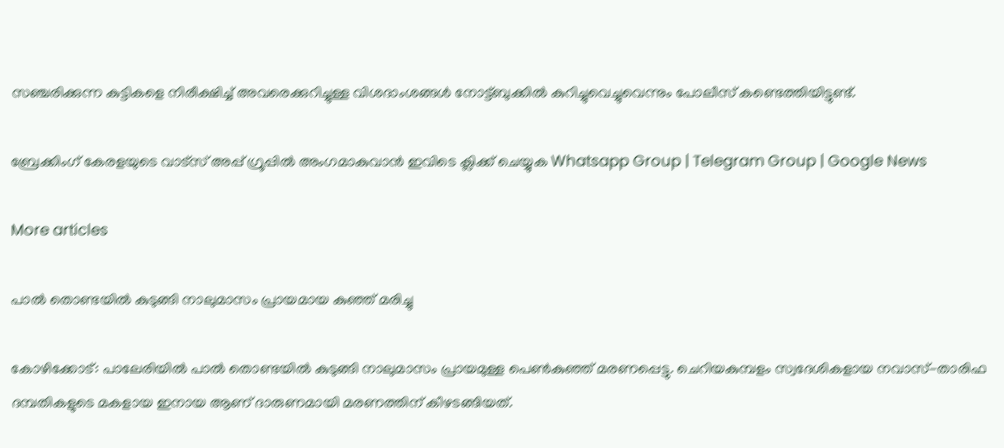സഞ്ചരിക്കുന്ന കുട്ടികളെ നിരീക്ഷിച്ച് അവരെക്കുറിച്ചുള്ള വിശദാംശങ്ങൾ നോട്ട്ബുക്കിൽ കുറിച്ചുവെച്ചുവെന്നും പോലീസ് കണ്ടെത്തിയിട്ടുണ്ട്.

ബ്രേക്കിംഗ് കേരളയുടെ വാട്സ് അപ്പ് ഗ്രൂപ്പിൽ അംഗമാകുവാൻ ഇവിടെ ക്ലിക്ക് ചെയ്യുക Whatsapp Group | Telegram Group | Google News

More articles

പാല്‍ തൊണ്ടയില്‍ കുടുങ്ങി നാലുമാസം പ്രായമായ കുഞ്ഞ് മരിച്ചു

കോഴിക്കോട്: പാലേരിയില്‍ പാല്‍ തൊണ്ടയില്‍ കുടുങ്ങി നാലുമാസം പ്രായമുള്ള പെണ്‍കുഞ്ഞ് മരണപ്പെട്ടു. ചെറിയകുമ്പളം സ്വദേശികളായ നവാസ്-താരിഫ ദമ്പതികളുടെ മകളായ ഇനായ ആണ് ദാരുണമായി മരണത്തിന് കീഴടങ്ങിയത്.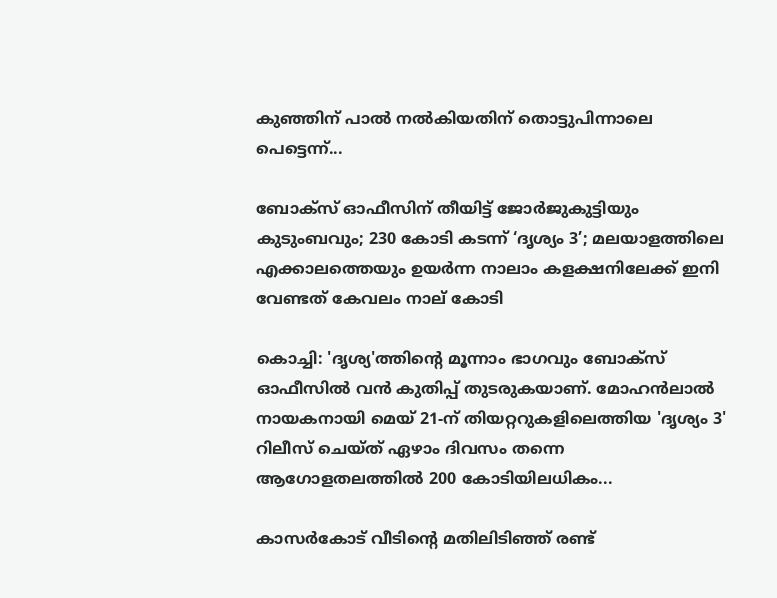കുഞ്ഞിന് പാല്‍ നല്‍കിയതിന് തൊട്ടുപിന്നാലെ പെട്ടെന്ന്...

ബോക്സ് ഓഫീസിന് തീയിട്ട് ജോർജുകുട്ടിയും കുടുംബവും; 230 കോടി കടന്ന് ‘ദൃശ്യം 3’; മലയാളത്തിലെ എക്കാലത്തെയും ഉയർന്ന നാലാം കളക്ഷനിലേക്ക് ഇനി വേണ്ടത് കേവലം നാല് കോടി

കൊച്ചി: 'ദൃശ്യ'ത്തിന്റെ മൂന്നാം ഭാഗവും ബോക്സ് ഓഫീസിൽ വൻ കുതിപ്പ് തുടരുകയാണ്. മോഹൻലാൽ നായകനായി മെയ് 21-ന് തിയറ്ററുകളിലെത്തിയ 'ദൃശ്യം 3' റിലീസ് ചെയ്ത് ഏഴാം ദിവസം തന്നെ ആഗോളതലത്തിൽ 200 കോടിയിലധികം...

കാസർകോട് വീടിന്റെ മതിലിടിഞ്ഞ് രണ്ട്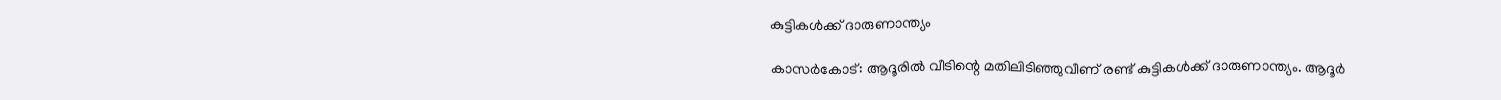കുട്ടികൾക്ക് ദാരുണാന്ത്യം

കാസർകോട്: ആദൂരിൽ വീടിന്റെ മതിലിടിഞ്ഞുവീണ് രണ്ട് കുട്ടികൾക്ക് ദാരുണാന്ത്യം. ആദൂർ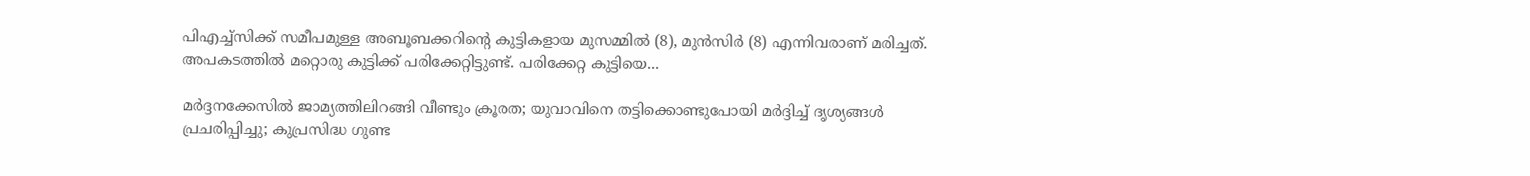പിഎച്ച്സിക്ക് സമീപമുള്ള അബൂബക്കറിന്റെ കുട്ടികളായ മുസമ്മിൽ (8), മുൻസിർ (8) എന്നിവരാണ് മരിച്ചത്. അപകടത്തിൽ മറ്റൊരു കുട്ടിക്ക് പരിക്കേറ്റിട്ടുണ്ട്. പരിക്കേറ്റ കുട്ടിയെ...

മർദ്ദനക്കേസിൽ ജാമ്യത്തിലിറങ്ങി വീണ്ടും ക്രൂരത; യുവാവിനെ തട്ടിക്കൊണ്ടുപോയി മർദ്ദിച്ച് ദൃശ്യങ്ങൾ പ്രചരിപ്പിച്ചു; കുപ്രസിദ്ധ ഗുണ്ട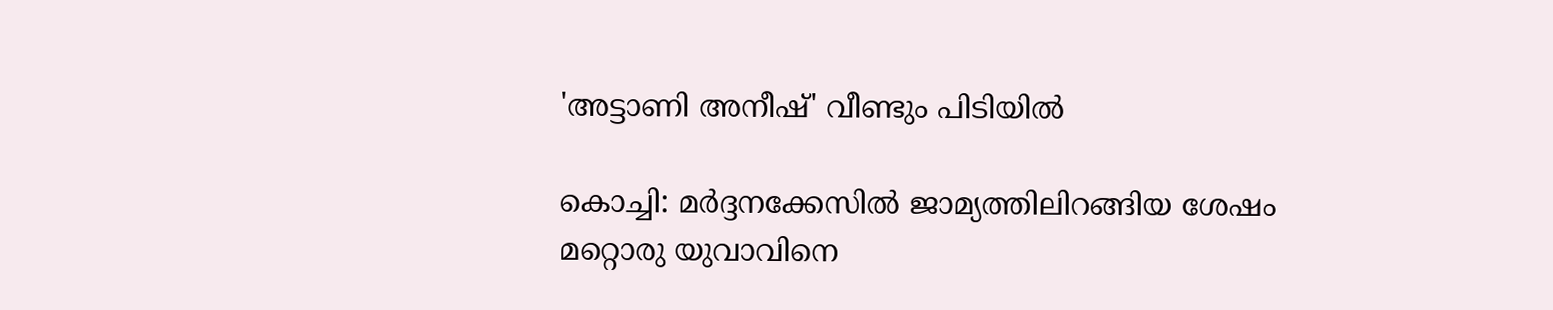'അട്ടാണി അനീഷ്' വീണ്ടും പിടിയിൽ

കൊച്ചി: മർദ്ദനക്കേസിൽ ജാമ്യത്തിലിറങ്ങിയ ശേഷം മറ്റൊരു യുവാവിനെ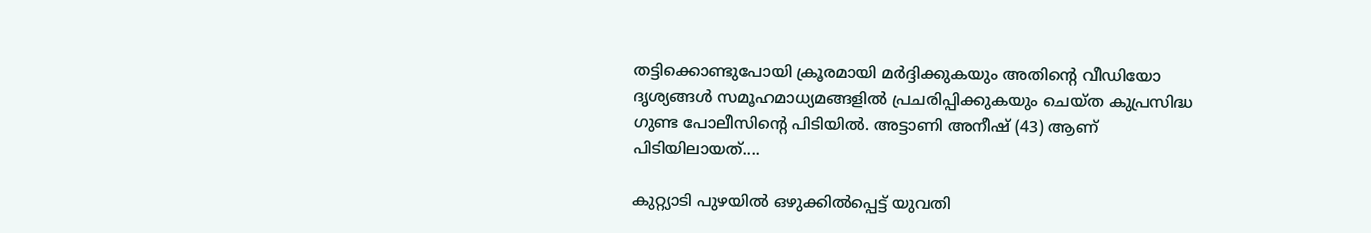തട്ടിക്കൊണ്ടുപോയി ക്രൂരമായി മർദ്ദിക്കുകയും അതിന്റെ വീഡിയോ ദൃശ്യങ്ങൾ സമൂഹമാധ്യമങ്ങളിൽ പ്രചരിപ്പിക്കുകയും ചെയ്ത കുപ്രസിദ്ധ ഗുണ്ട പോലീസിന്റെ പിടിയിൽ. അട്ടാണി അനീഷ് (43) ആണ് പിടിയിലായത്....

കുറ്റ്യാടി പുഴയിൽ ഒഴുക്കിൽപ്പെട്ട് യുവതി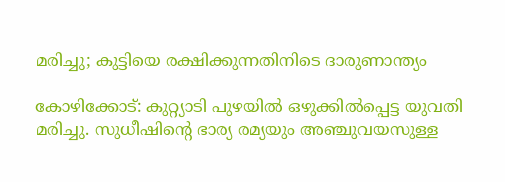മരിച്ചു; കുട്ടിയെ രക്ഷിക്കുന്നതിനിടെ ദാരുണാന്ത്യം

കോഴിക്കോട്: കുറ്റ്യാടി പുഴയിൽ ഒഴുക്കിൽപ്പെട്ട യുവതി മരിച്ചു. സുധീഷിന്റെ ഭാര്യ രമ്യയും അഞ്ചുവയസുള്ള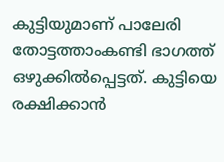കുട്ടിയുമാണ് പാലേരി തോട്ടത്താംകണ്ടി ഭാഗത്ത് ഒഴുക്കിൽപ്പെട്ടത്. കുട്ടിയെ രക്ഷിക്കാൻ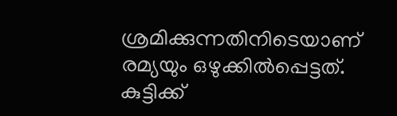ശ്രമിക്കുന്നതിനിടെയാണ് രമ്യയും ഒഴുക്കിൽപ്പെട്ടത്. കുട്ടിക്ക്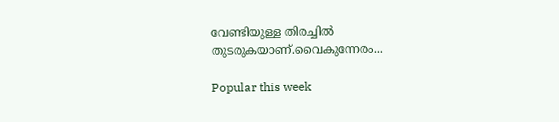വേണ്ടിയുള്ള തിരച്ചിൽ തുടരുകയാണ്.വൈകുന്നേരം...

Popular this week